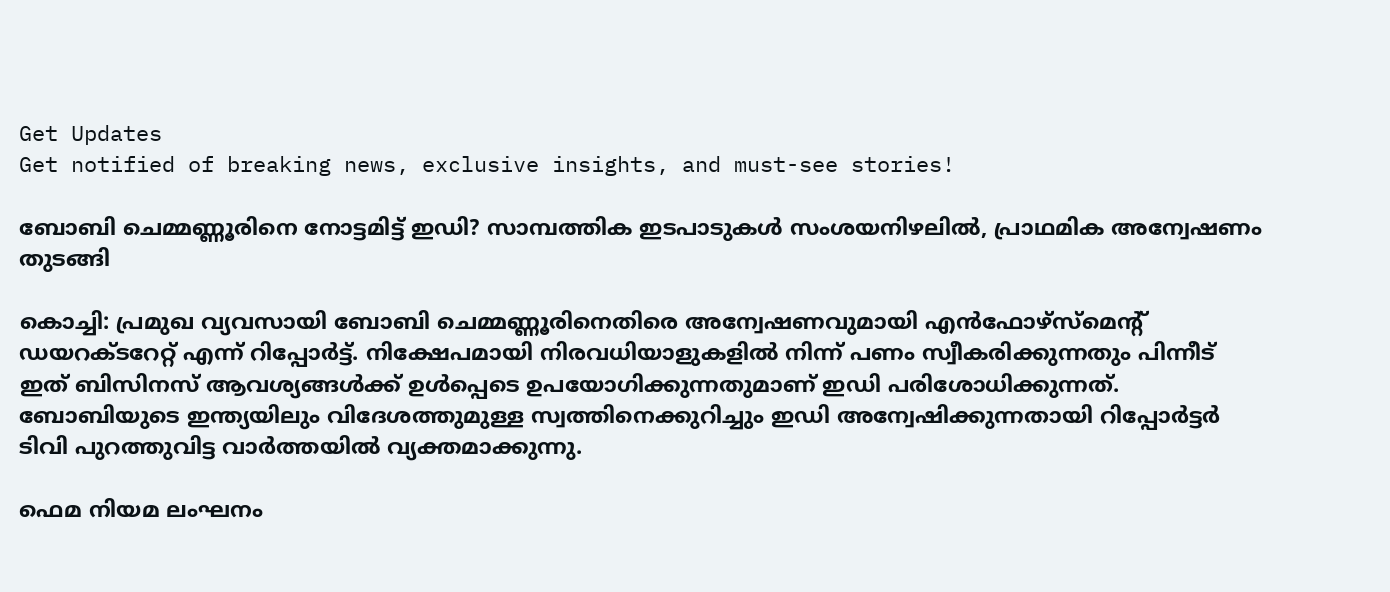Get Updates
Get notified of breaking news, exclusive insights, and must-see stories!

ബോബി ചെമ്മണ്ണൂരിനെ നോട്ടമിട്ട് ഇഡി? സാമ്പത്തിക ഇടപാടുകൾ സംശയനിഴലിൽ, പ്രാഥമിക അന്വേഷണം തുടങ്ങി

കൊച്ചി: പ്രമുഖ വ്യവസായി ബോബി ചെമ്മണ്ണൂരിനെതിരെ അന്വേഷണവുമായി എൻഫോഴ്‌സ്‌മെന്റ് ഡയറക്‌ടറേറ്റ്‌ എന്ന് റിപ്പോർട്ട്. നിക്ഷേപമായി നിരവധിയാളുകളിൽ നിന്ന് പണം സ്വീകരിക്കുന്നതും പിന്നീട് ഇത് ബിസിനസ് ആവശ്യങ്ങൾക്ക് ഉൾപ്പെടെ ഉപയോഗിക്കുന്നതുമാണ് ഇഡി പരിശോധിക്കുന്നത്. ബോബിയുടെ ഇന്ത്യയിലും വിദേശത്തുമുള്ള സ്വത്തിനെക്കുറിച്ചും ഇഡി അന്വേഷിക്കുന്നതായി റിപ്പോർട്ടർ ടിവി പുറത്തുവിട്ട വാർത്തയിൽ വ്യക്തമാക്കുന്നു.

ഫെമ നിയമ ലംഘനം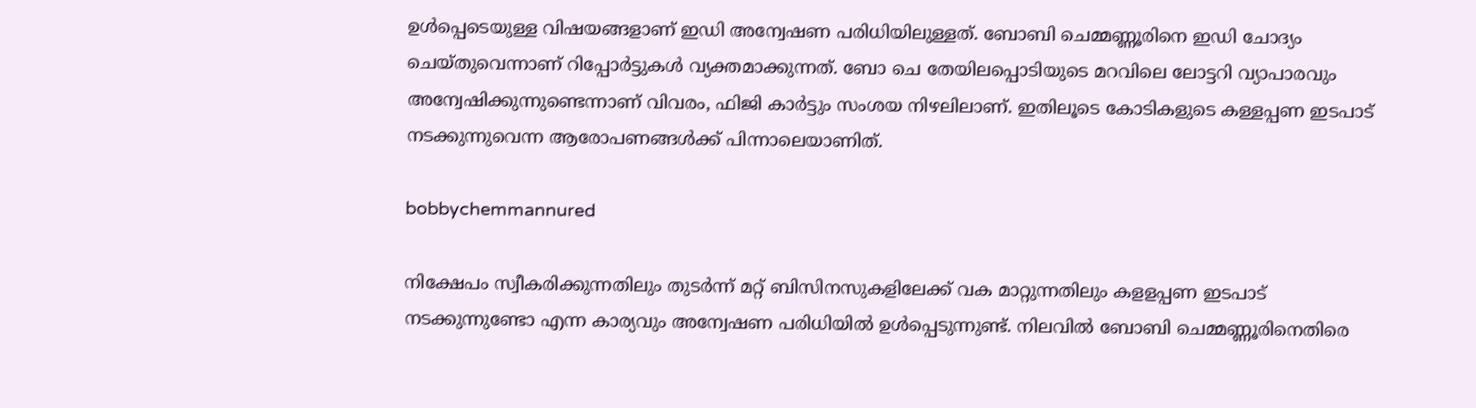ഉൾപ്പെടെയുള്ള വിഷയങ്ങളാണ് ഇഡി അന്വേഷണ പരിധിയിലുള്ളത്. ബോബി ചെമ്മണ്ണൂരിനെ ഇഡി ചോദ്യം ചെയ്‌തുവെന്നാണ് റിപ്പോർട്ടുകൾ വ്യക്തമാക്കുന്നത്. ബോ ചെ തേയിലപ്പൊടിയുടെ മറവിലെ ലോട്ടറി വ്യാപാരവും അന്വേഷിക്കുന്നുണ്ടെന്നാണ് വിവരം, ഫിജി കാർട്ടും സംശയ നിഴലിലാണ്. ഇതിലൂടെ കോടികളുടെ കള്ളപ്പണ ഇടപാട് നടക്കുന്നുവെന്ന ആരോപണങ്ങൾക്ക് പിന്നാലെയാണിത്.

bobbychemmannured

നിക്ഷേപം സ്വീകരിക്കുന്നതിലും തുടർന്ന് മറ്റ് ബിസിനസുകളിലേക്ക് വക മാറ്റുന്നതിലും കളളപ്പണ ഇടപാട് നടക്കുന്നുണ്ടോ എന്ന കാര്യവും അന്വേഷണ പരിധിയിൽ ഉൾപ്പെടുന്നുണ്ട്. നിലവിൽ ബോബി ചെമ്മണ്ണൂരിനെതിരെ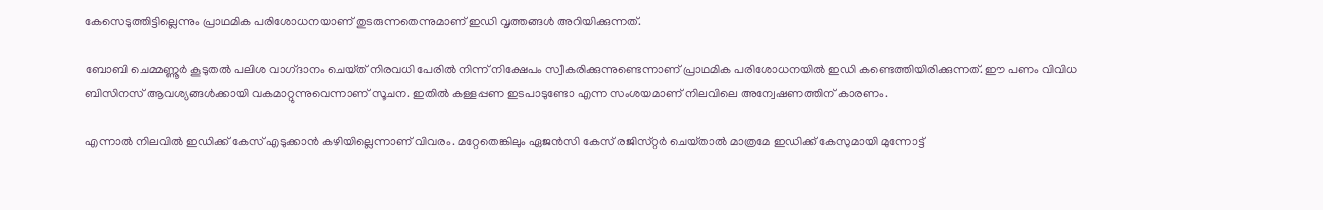കേസെടുത്തിട്ടില്ലെന്നും പ്രാഥമിക പരിശോധനയാണ് തുടരുന്ന‌തെന്നുമാണ് ഇഡി വൃത്തങ്ങൾ അറിയിക്കുന്നത്.

ബോബി ചെമ്മണ്ണൂർ കൂടുതൽ പലിശ വാഗ്‌ദാനം ചെയ്‌ത്‌ നിരവധി പേരിൽ നിന്ന് നിക്ഷേപം സ്വീകരിക്കുന്നുണ്ടെന്നാണ് പ്രാഥമിക പരിശോധനയിൽ ഇഡി കണ്ടെത്തിയിരിക്കുന്നത്. ഈ പണം വിവിധ ബിസിനസ് ആവശ്യങ്ങൾക്കായി വകമാറ്റുന്നുവെന്നാണ് സൂചന. ഇതിൽ കള്ളപ്പണ ഇടപാടുണ്ടോ എന്ന സംശയമാണ് നിലവിലെ അന്വേഷണത്തിന് കാരണം.

എന്നാൽ നിലവിൽ ഇഡിക്ക് കേസ് എടുക്കാൻ കഴിയില്ലെന്നാണ് വിവരം. മറ്റേതെങ്കിലും ഏജൻസി കേസ് രജിസ്‌റ്റർ ചെയ്‌താൽ മാത്രമേ ഇഡിക്ക് കേസുമായി മുന്നോട്ട്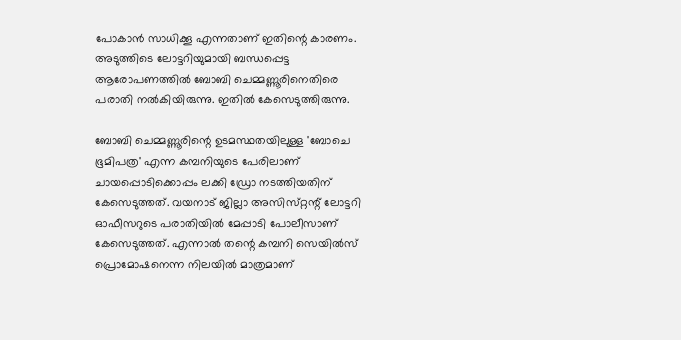പോകാൻ സാധിക്കൂ എന്നതാണ് ഇതിന്റെ കാരണം. അടുത്തിടെ ലോട്ടറിയുമായി ബന്ധപ്പെട്ട ആരോപണത്തിൽ ബോബി ചെമ്മണ്ണൂരിനെതിരെ പരാതി നൽകിയിരുന്നു. ഇതിൽ കേസെടുത്തിരുന്നു.

ബോബി ചെമ്മണ്ണൂരിന്റെ ഉടമസ്ഥതയിലുള്ള 'ബോചെ ഭൂമിപത്ര' എന്ന കമ്പനിയുടെ പേരിലാണ് ചായപ്പൊടിക്കൊപ്പം ലക്കി ഡ്രോ നടത്തിയതിന് കേസെടുത്തത്. വയനാട് ജില്ലാ അസിസ്‌റ്റന്റ് ലോട്ടറി ഓഫീസറുടെ പരാതിയിൽ മേപ്പാടി പോലീസാണ് കേസെടുത്തത്. എന്നാല്‍ തന്റെ കമ്പനി സെയില്‍സ് പ്രൊമോഷനെന്ന നിലയില്‍ മാത്രമാണ്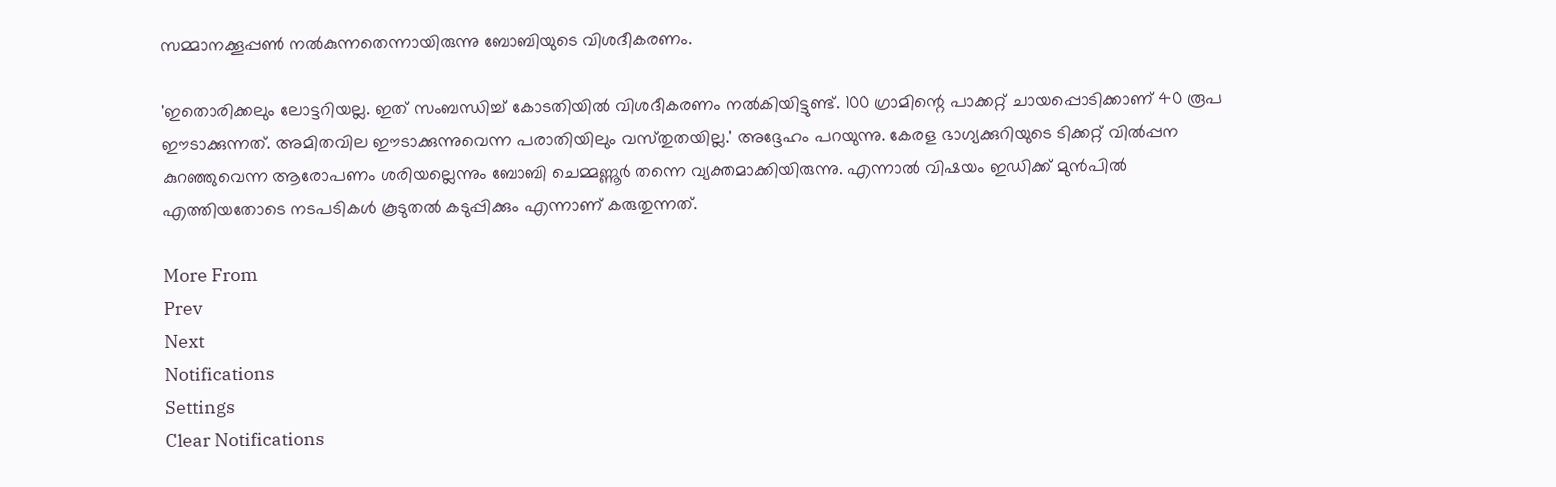സമ്മാനക്കൂപ്പണ്‍ നല്‍കുന്നതെന്നായിരുന്നു ബോബിയുടെ വിശദീകരണം.

'ഇതൊരിക്കലും ലോട്ടറിയല്ല. ഇത് സംബന്ധിച്ച് കോടതിയില്‍ വിശദീകരണം നല്‍കിയിട്ടുണ്ട്. 100 ഗ്രാമിന്റെ പാക്കറ്റ് ചായപ്പൊടിക്കാണ് 40 രൂപ ഈടാക്കുന്നത്. അമിതവില ഈടാക്കുന്നുവെന്ന പരാതിയിലും വസ്‌തുതയില്ല.' അദ്ദേഹം പറയുന്നു. കേരള ഭാഗ്യക്കുറിയുടെ ടിക്കറ്റ് വില്‍പ്പന കുറഞ്ഞുവെന്ന ആരോപണം ശരിയല്ലെന്നും ബോബി ചെമ്മണ്ണൂർ തന്നെ വ്യക്തമാക്കിയിരുന്നു. എന്നാൽ വിഷയം ഇഡിക്ക് മുൻപിൽ എത്തിയതോടെ നടപടികൾ കൂടുതൽ കടുപ്പിക്കും എന്നാണ് കരുതുന്നത്.

More From
Prev
Next
Notifications
Settings
Clear Notifications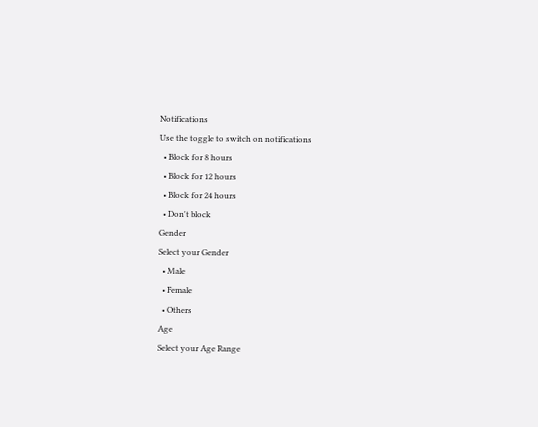Notifications
Use the toggle to switch on notifications
  • Block for 8 hours
  • Block for 12 hours
  • Block for 24 hours
  • Don't block
Gender
Select your Gender
  • Male
  • Female
  • Others
Age
Select your Age Range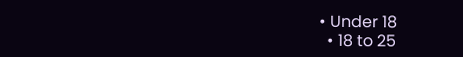• Under 18
  • 18 to 25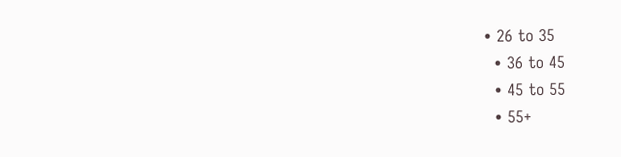• 26 to 35
  • 36 to 45
  • 45 to 55
  • 55+